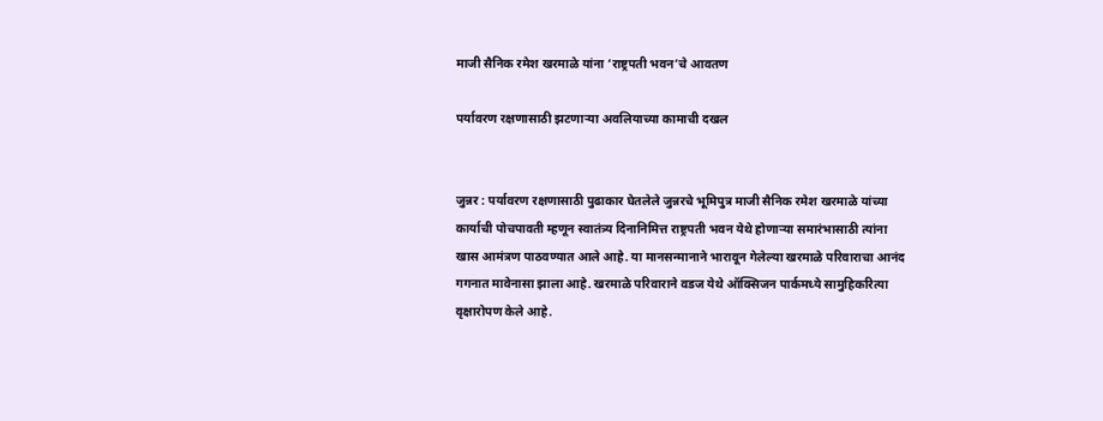माजी सैनिक रमेश खरमाळे यांना ‘राष्ट्रपती भवन’चे आवतण

पर्यावरण रक्षणासाठी झटणाऱ्या अवलियाच्या कामाची दखल


जुन्नर : पर्यावरण रक्षणासाठी पुढाकार घेतलेले जुन्नरचे भूमिपुत्र माजी सैनिक रमेश खरमाळे यांच्या कार्याची पोचपावती म्हणून स्वातंत्र्य दिनानिमित्त राष्ट्रपती भवन येथे होणाऱ्या समारंभासाठी त्यांना खास आमंत्रण पाठवण्यात आले आहे. या मानसन्मानाने भारावून गेलेल्या खरमाळे परिवाराचा आनंद गगनात मावेनासा झाला आहे. खरमाळे परिवाराने वडज येथे ऑक्सिजन पार्कमध्ये सामुहिकरित्या वृक्षारोपण केले आहे.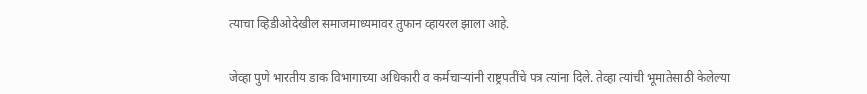त्याचा व्हिडीओदेखील समाजमाध्यमावर तुफान व्हायरल झाला आहे.


जेव्हा पुणे भारतीय डाक विभागाच्या अधिकारी व कर्मचाऱ्यांनी राष्ट्रपतींचे पत्र त्यांना दिले. तेव्हा त्यांची भूमातेसाठी केलेल्या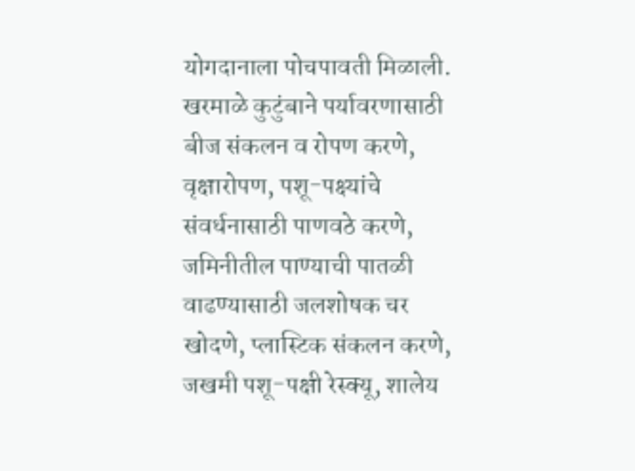योगदानाला पोचपावती मिळाली. खरमाळे कुटुंबाने पर्यावरणासाठी बीज संकलन व रोपण करणे, वृक्षारोपण, पशू-पक्ष्यांचे संवर्धनासाठी पाणवठे करणे, जमिनीतील पाण्याची पातळी वाढण्यासाठी जलशोषक चर खोदणे, प्लास्टिक संकलन करणे, जखमी पशू-पक्षी रेस्क्यू, शालेय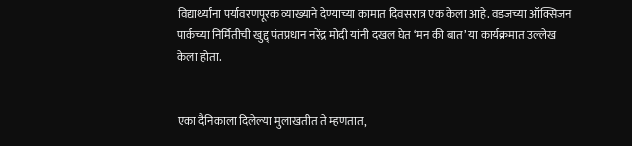विद्यार्थ्यांना पर्यावरणपूरक व्याख्याने देण्याच्या कामात दिवसरात्र एक केला आहे. वडजच्या ऑक्सिजन पार्कच्या निर्मितीची खुद्द् पंतप्रधान नरेंद्र मोदी यांनी दखल घेत ‘मन की बात’ या कार्यक्रमात उल्लेख केला होता.


एका दैनिकाला दिलेल्या मुलाखतीत ते म्हणतात,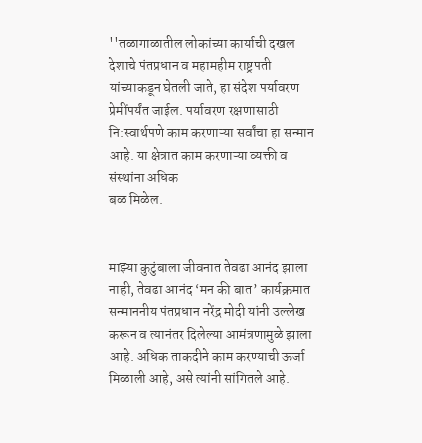''तळागाळातील लोकांच्या कार्याची दखल देशाचे पंतप्रधान व महामहीम राष्ट्रपती यांच्याकडून घेतली जाते, हा संदेश पर्यावरण प्रेमींपर्यंत जाईल. पर्यावरण रक्षणासाठी नि:स्वार्थपणे काम करणाऱ्या सर्वांचा हा सन्मान आहे. या क्षेत्रात काम करणाऱ्या व्यक्ती व संस्थांना अधिक
बळ मिळेल.


माझ्या कुटुंबाला जीवनात तेवढा आनंद झाला नाही, तेवढा आनंद ‘मन की बात’ कार्यक्रमात सन्माननीय पंतप्रधान नरेंद्र मोदी यांनी उल्लेख करून व त्यानंतर दिलेल्या आमंत्रणामुळे झाला आहे. अधिक ताकदीने काम करण्याची ऊर्जा मिळाली आहे, असे त्यांनी सांगितले आहे.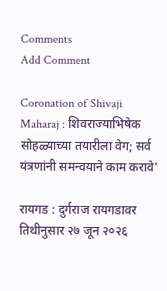Comments
Add Comment

Coronation of Shivaji Maharaj : शिवराज्याभिषेक सोहळ्याच्या तयारीला वेग; सर्व यंत्रणांनी समन्वयाने काम करावे'

रायगड : दुर्गराज रायगडावर तिथीनुसार २७ जून २०२६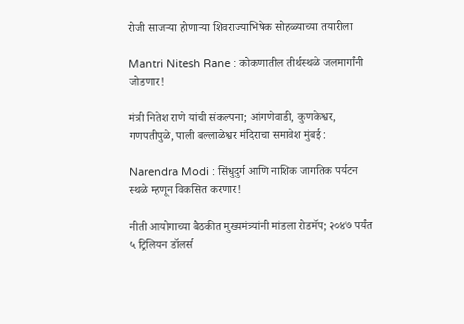रोजी साजऱ्या होणाऱ्या शिवराज्याभिषेक सोहळ्याच्या तयारीला

Mantri Nitesh Rane : कोकणातील तीर्थस्थळे जलमार्गांनी जोडणार!

मंत्री नितेश राणे यांची संकल्पना; आंगणेवाडी, कुणकेश्वर, गणपतीपुळे, पाली बल्लाळेश्वर मंदिराचा समावेश मुंबई :

Narendra Modi : सिंधुदुर्ग आणि नाशिक जागतिक पर्यटन स्थळे म्हणून विकसित करणार!

नीती आयोगाच्या बैठकीत मुख्यमंत्र्यांनी मांडला रोडमॅप; २०४७ पर्यंत ५ ट्रिलियन डॉलर्स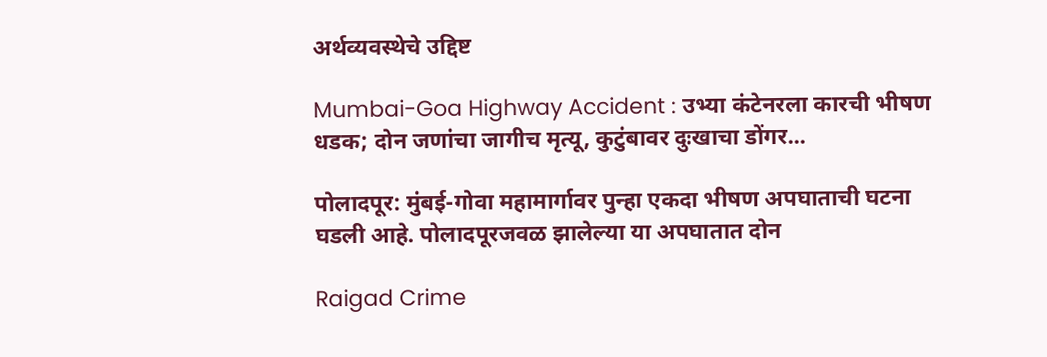अर्थव्यवस्थेचे उद्दिष्ट

Mumbai-Goa Highway Accident : उभ्या कंटेनरला कारची भीषण धडक; दोन जणांचा जागीच मृत्यू, कुटुंबावर दुःखाचा डोंगर...

पोलादपूर: मुंबई-गोवा महामार्गावर पुन्हा एकदा भीषण अपघाताची घटना घडली आहे. पोलादपूरजवळ झालेल्या या अपघातात दोन

Raigad Crime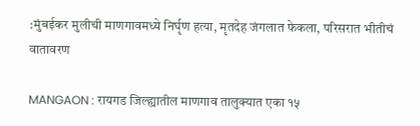:मुंबईकर मुलीची माणगावमध्ये निर्घृण हत्या, मृतदेह जंगलात फेकला, परिसरात भीतीचं वातावरण

MANGAON : रायगड जिल्ह्यातील माणगाव तालुक्यात एका १५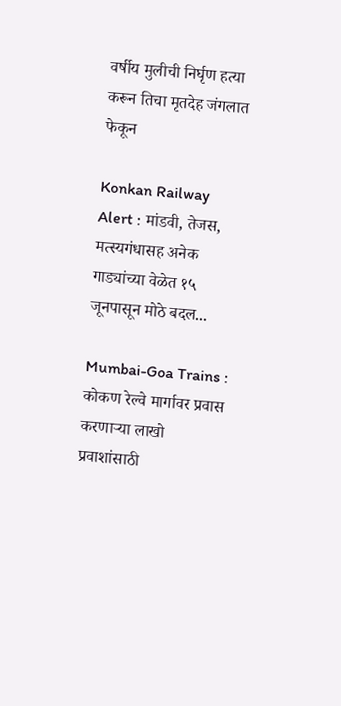वर्षीय मुलीची निर्घृण हत्या करून तिचा मृतदेह जंगलात फेकून

Konkan Railway Alert : मांडवी, तेजस, मत्स्यगंधासह अनेक गाड्यांच्या वेळेत १५ जूनपासून मोठे बदल...

Mumbai-Goa Trains : कोकण रेल्वे मार्गावर प्रवास करणाऱ्या लाखो प्रवाशांसाठी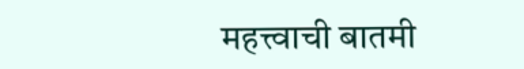महत्त्वाची बातमी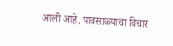आली आहे. पावसाळ्याचा विचार